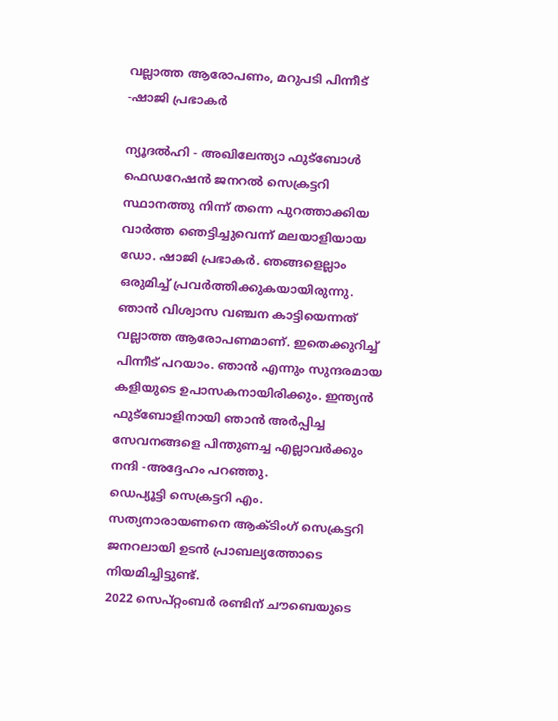വല്ലാത്ത ആരോപണം, മറുപടി പിന്നീട് -ഷാജി പ്രഭാകര്‍

ന്യൂദല്‍ഹി - അഖിലേന്ത്യാ ഫുട്‌ബോള്‍ ഫെഡറേഷന്‍ ജനറല്‍ സെക്രട്ടറി സ്ഥാനത്തു നിന്ന് തന്നെ പുറത്താക്കിയ വാര്‍ത്ത ഞെട്ടിച്ചുവെന്ന് മലയാളിയായ ഡോ. ഷാജി പ്രഭാകര്‍. ഞങ്ങളെല്ലാം ഒരുമിച്ച് പ്രവര്‍ത്തിക്കുകയായിരുന്നു. ഞാന്‍ വിശ്വാസ വഞ്ചന കാട്ടിയെന്നത് വല്ലാത്ത ആരോപണമാണ്. ഇതെക്കുറിച്ച് പിന്നീട് പറയാം. ഞാന്‍ എന്നും സുന്ദരമായ കളിയുടെ ഉപാസകനായിരിക്കും. ഇന്ത്യന്‍ ഫുട്‌ബോളിനായി ഞാന്‍ അര്‍പ്പിച്ച സേവനങ്ങളെ പിന്തുണച്ച എല്ലാവര്‍ക്കും നന്ദി -അദ്ദേഹം പറഞ്ഞു.
ഡെപ്യൂട്ടി സെക്രട്ടറി എം. സത്യനാരായണനെ ആക്ടിംഗ് സെക്രട്ടറി ജനറലായി ഉടന്‍ പ്രാബല്യത്തോടെ നിയമിച്ചിട്ടുണ്ട്.
2022 സെപ്റ്റംബര്‍ രണ്ടിന് ചൗബെയുടെ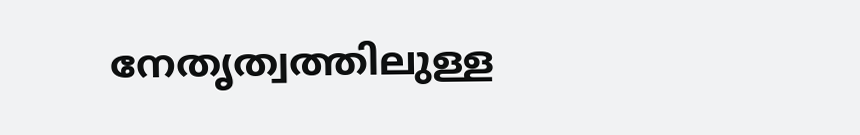നേതൃത്വത്തിലുള്ള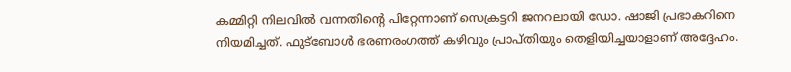കമ്മിറ്റി നിലവില്‍ വന്നതിന്റെ പിറ്റേന്നാണ് സെക്രട്ടറി ജനറലായി ഡോ. ഷാജി പ്രഭാകറിനെ നിയമിച്ചത്. ഫുട്‌ബോള്‍ ഭരണരംഗത്ത് കഴിവും പ്രാപ്തിയും തെളിയിച്ചയാളാണ് അദ്ദേഹം.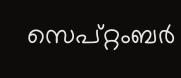സെപ്റ്റംബര്‍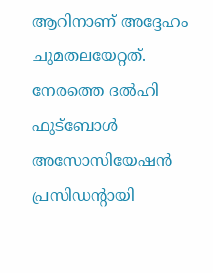ആറിനാണ് അദ്ദേഹം ചുമതലയേറ്റത്. നേരത്തെ ദല്‍ഹി ഫുട്‌ബോള്‍ അസോസിയേഷന്‍ പ്രസിഡന്റായി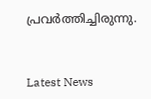പ്രവര്‍ത്തിച്ചിരുന്നു.


Latest News